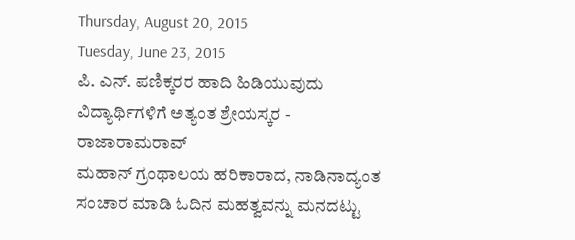Thursday, August 20, 2015
Tuesday, June 23, 2015
ಪಿ. ಎನ್. ಪಣಿಕ್ಕರರ ಹಾದಿ ಹಿಡಿಯುವುದು ವಿದ್ಯಾರ್ಥಿಗಳಿಗೆ ಅತ್ಯಂತ ಶ್ರೇಯಸ್ಕರ - ರಾಜಾರಾಮರಾವ್
ಮಹಾನ್ ಗ್ರಂಥಾಲಯ ಹರಿಕಾರಾದ, ನಾಡಿನಾದ್ಯಂತ ಸಂಚಾರ ಮಾಡಿ ಓದಿನ ಮಹತ್ವವನ್ನು ಮನದಟ್ಟು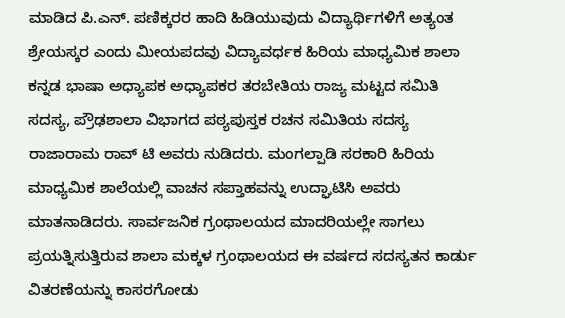ಮಾಡಿದ ಪಿ.ಎನ್. ಪಣಿಕ್ಕರರ ಹಾದಿ ಹಿಡಿಯುವುದು ವಿದ್ಯಾರ್ಥಿಗಳಿಗೆ ಅತ್ಯಂತ ಶ್ರೇಯಸ್ಕರ ಎಂದು ಮೀಯಪದವು ವಿದ್ಯಾವರ್ಧಕ ಹಿರಿಯ ಮಾಧ್ಯಮಿಕ ಶಾಲಾ ಕನ್ನಡ ಭಾಷಾ ಅಧ್ಯಾಪಕ ಅಧ್ಯಾಪಕರ ತರಬೇತಿಯ ರಾಜ್ಯ ಮಟ್ಟದ ಸಮಿತಿ ಸದಸ್ಯ, ಪ್ರೌಢಶಾಲಾ ವಿಭಾಗದ ಪಠ್ಯಪುಸ್ತಕ ರಚನ ಸಮಿತಿಯ ಸದಸ್ಯ ರಾಜಾರಾಮ ರಾವ್ ಟಿ ಅವರು ನುಡಿದರು. ಮಂಗಲ್ಪಾಡಿ ಸರಕಾರಿ ಹಿರಿಯ ಮಾಧ್ಯಮಿಕ ಶಾಲೆಯಲ್ಲಿ ವಾಚನ ಸಪ್ತಾಹವನ್ನು ಉದ್ಘಾಟಿಸಿ ಅವರು ಮಾತನಾಡಿದರು. ಸಾರ್ವಜನಿಕ ಗ್ರಂಥಾಲಯದ ಮಾದರಿಯಲ್ಲೇ ಸಾಗಲು ಪ್ರಯತ್ನಿಸುತ್ತಿರುವ ಶಾಲಾ ಮಕ್ಕಳ ಗ್ರಂಥಾಲಯದ ಈ ವರ್ಷದ ಸದಸ್ಯತನ ಕಾರ್ಡು ವಿತರಣೆಯನ್ನು ಕಾಸರಗೋಡು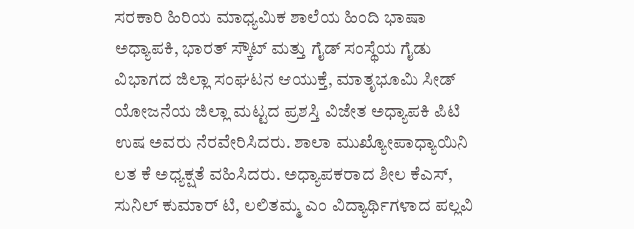ಸರಕಾರಿ ಹಿರಿಯ ಮಾಧ್ಯಮಿಕ ಶಾಲೆಯ ಹಿಂದಿ ಭಾಷಾ ಅಧ್ಯಾಪಕಿ, ಭಾರತ್ ಸ್ಕೌಟ್ ಮತ್ತು ಗೈಡ್ ಸಂಸ್ಥೆಯ ಗೈಡು ವಿಭಾಗದ ಜಿಲ್ಲಾ ಸಂಘಟನ ಆಯುಕ್ತೆ, ಮಾತೃಭೂಮಿ ಸೀಡ್ ಯೋಜನೆಯ ಜಿಲ್ಲಾ ಮಟ್ಟದ ಪ್ರಶಸ್ತಿ ವಿಜೇತ ಅಧ್ಯಾಪಕಿ ಪಿಟಿ ಉಷ ಅವರು ನೆರವೇರಿಸಿದರು. ಶಾಲಾ ಮುಖ್ಯೋಪಾಧ್ಯಾಯಿನಿ ಲತ ಕೆ ಅಧ್ಯಕ್ಷತೆ ವಹಿಸಿದರು. ಅಧ್ಯಾಪಕರಾದ ಶೀಲ ಕೆಎಸ್, ಸುನಿಲ್ ಕುಮಾರ್ ಟಿ, ಲಲಿತಮ್ಮ ಎಂ ವಿದ್ಯಾರ್ಥಿಗಳಾದ ಪಲ್ಲವಿ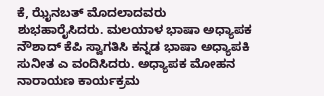ಕೆ, ಝೈನಬತ್ ಮೊದಲಾದವರು ಶುಭಹಾರೈಸಿದರು. ಮಲಯಾಳ ಭಾಷಾ ಅಧ್ಯಾಪಕ ನೌಶಾದ್ ಕೆಪಿ ಸ್ವಾಗತಿಸಿ ಕನ್ನಡ ಭಾಷಾ ಅಧ್ಯಾಪಕಿ ಸುನೀತ ಎ ವಂದಿಸಿದರು. ಅಧ್ಯಾಪಕ ಮೋಹನ ನಾರಾಯಣ ಕಾರ್ಯಕ್ರಮ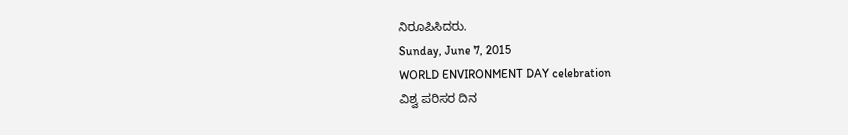ನಿರೂಪಿಸಿದರು.
Sunday, June 7, 2015
WORLD ENVIRONMENT DAY celebration
ವಿಶ್ವ ಪರಿಸರ ದಿನ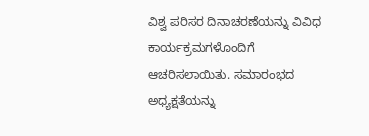ವಿಶ್ವ ಪರಿಸರ ದಿನಾಚರಣೆಯನ್ನು ವಿವಿಧ ಕಾರ್ಯಕ್ರಮಗಳೊಂದಿಗೆ ಆಚರಿಸಲಾಯಿತು. ಸಮಾರಂಭದ ಅಧ್ಯಕ್ಷತೆಯನ್ನು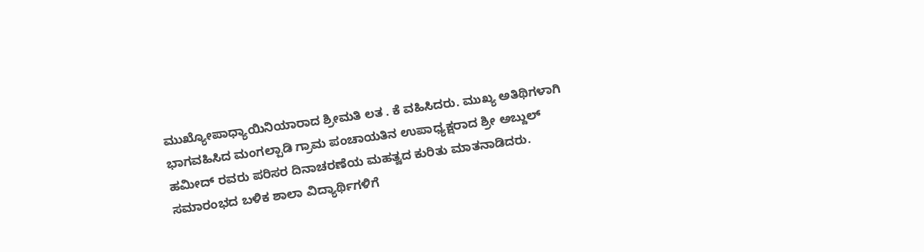ಮುಖ್ಯೋಪಾಧ್ಯಾಯಿನಿಯಾರಾದ ಶ್ರೀಮತಿ ಲತ . ಕೆ ವಹಿಸಿದರು. ಮುಖ್ಯ ಅತಿಥಿಗಳಾಗಿ ಭಾಗವಹಿಸಿದ ಮಂಗಲ್ಪಾಡಿ ಗ್ರಾಮ ಪಂಚಾಯತಿನ ಉಪಾಧ್ಯಕ್ಷರಾದ ಶ್ರೀ ಅಬ್ದುಲ್ ಹಮೀದ್ ರವರು ಪರಿಸರ ದಿನಾಚರಣೆಯ ಮಹತ್ವದ ಕುರಿತು ಮಾತನಾಡಿದರು. ಸಮಾರಂಭದ ಬಳಿಕ ಶಾಲಾ ವಿದ್ಯಾರ್ಥಿಗಳಿಗೆ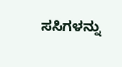ಸಸಿಗಳನ್ನು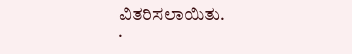ವಿತರಿಸಲಾಯಿತು.
.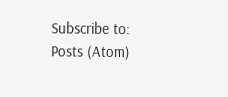Subscribe to:
Posts (Atom)